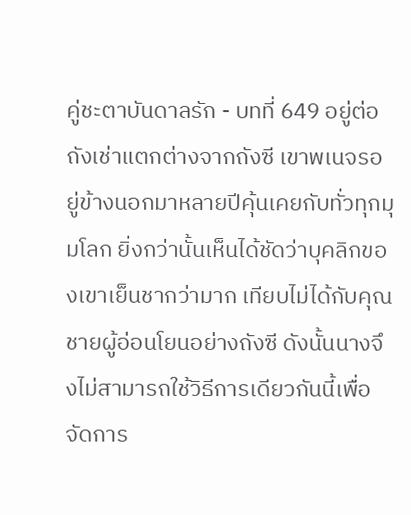คู่ชะตาบันดาลรัก - บทที่ 649 อยู่ต่อ
ถังเช่าแตกต่างจากถังซี เขาพเนจรอยู่ข้างนอกมาหลายปีคุ้นเคยกับทั่วทุกมุมโลก ยิ่งกว่านั้นเห็นได้ชัดว่าบุคลิกของเขาเย็นชากว่ามาก เทียบไม่ได้กับคุณชายผู้อ่อนโยนอย่างถังซี ดังนั้นนางจึงไม่สามารถใช้วิธีการเดียวกันนี้เพื่อจัดการ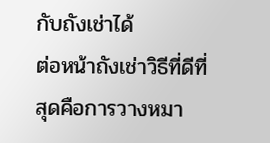กับถังเช่าได้
ต่อหน้าถังเช่าวิธีที่ดีที่สุดคือการวางหมา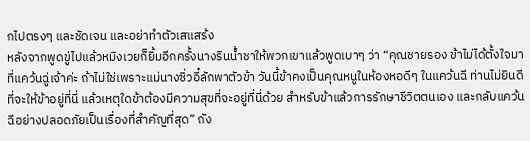กไปตรงๆ และชัดเจน และอย่าทำตัวเสแสร้ง
หลังจากพูดขู่ไปแล้วหมิงเวยก็ยิ้มอีกครั้งนางรินน้ำชาให้พวกเขาแล้วพูดเบาๆ ว่า “คุณชายรอง ข้าไม่ได้ตั้งใจมาที่แคว้นฉู่เจ้าค่ะ ถ้าไม่ใช่เพราะแม่นางซิ่วอี๋ลักพาตัวข้า วันนี้ข้าคงเป็นคุณหนูในห้องหอดีๆ ในแคว้นฉี ท่านไม่ยินดีที่จะให้ข้าอยู่ที่นี่ แล้วเหตุใดข้าต้องมีความสุขที่จะอยู่ที่นี่ด้วย สำหรับข้าแล้วการรักษาชีวิตตนเอง และกลับแคว้นฉีอย่างปลอดภัยเป็นเรื่องที่สำคัญที่สุด” ถัง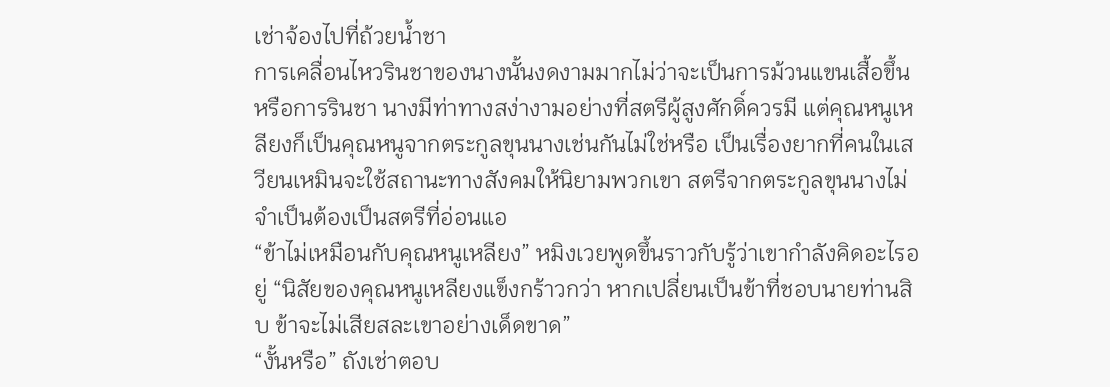เช่าจ้องไปที่ถ้วยน้ำชา
การเคลื่อนไหวรินชาของนางนั้นงดงามมากไม่ว่าจะเป็นการม้วนแขนเสื้อขึ้นหรือการรินชา นางมีท่าทางสง่างามอย่างที่สตรีผู้สูงศักดิ์ควรมี แต่คุณหนูเหลียงก็เป็นคุณหนูจากตระกูลขุนนางเช่นกันไม่ใช่หรือ เป็นเรื่องยากที่คนในเสวียนเหมินจะใช้สถานะทางสังคมให้นิยามพวกเขา สตรีจากตระกูลขุนนางไม่จำเป็นต้องเป็นสตรีที่อ่อนแอ
“ข้าไม่เหมือนกับคุณหนูเหลียง” หมิงเวยพูดขึ้นราวกับรู้ว่าเขากำลังคิดอะไรอยู่ “นิสัยของคุณหนูเหลียงแข็งกร้าวกว่า หากเปลี่ยนเป็นข้าที่ชอบนายท่านสิบ ข้าจะไม่เสียสละเขาอย่างเด็ดขาด”
“งั้นหรือ” ถังเช่าตอบ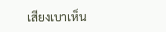เสียงเบาเห็น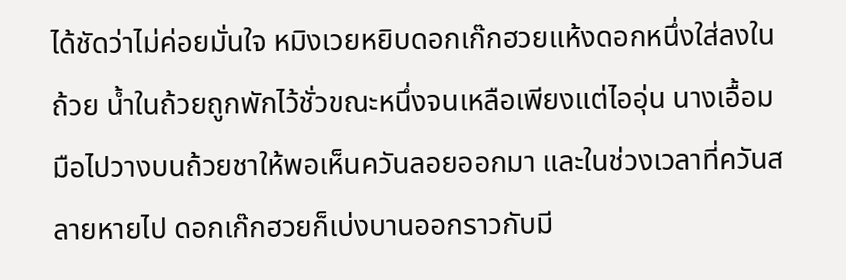ได้ชัดว่าไม่ค่อยมั่นใจ หมิงเวยหยิบดอกเก๊กฮวยแห้งดอกหนึ่งใส่ลงในถ้วย น้ำในถ้วยถูกพักไว้ชั่วขณะหนึ่งจนเหลือเพียงแต่ไออุ่น นางเอื้อมมือไปวางบนถ้วยชาให้พอเห็นควันลอยออกมา และในช่วงเวลาที่ควันสลายหายไป ดอกเก๊กฮวยก็เบ่งบานออกราวกับมี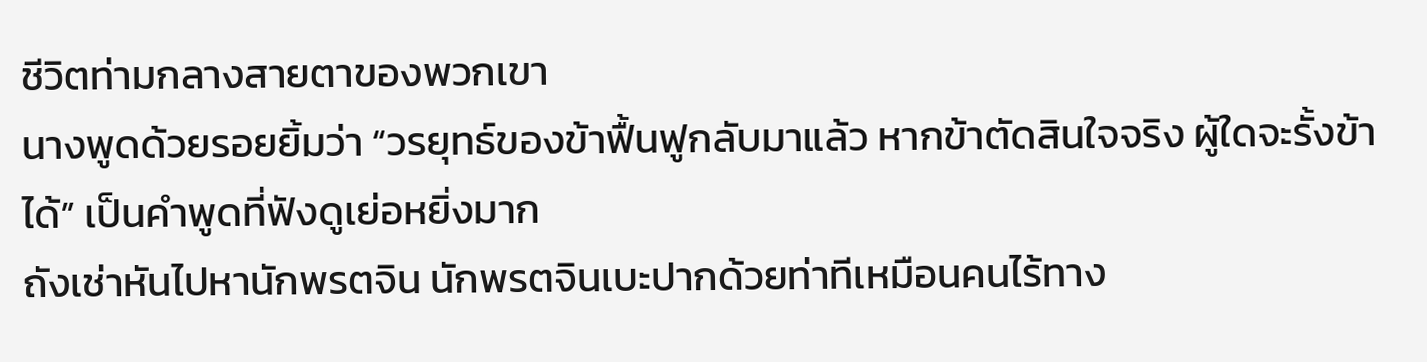ชีวิตท่ามกลางสายตาของพวกเขา
นางพูดด้วยรอยยิ้มว่า “วรยุทธ์ของข้าฟื้นฟูกลับมาแล้ว หากข้าตัดสินใจจริง ผู้ใดจะรั้งข้าได้” เป็นคำพูดที่ฟังดูเย่อหยิ่งมาก
ถังเช่าหันไปหานักพรตจิน นักพรตจินเบะปากด้วยท่าทีเหมือนคนไร้ทาง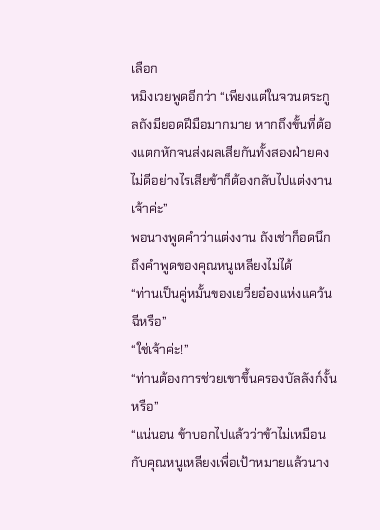เลือก
หมิงเวยพูดอีกว่า “เพียงแต่ในจวนตระกูลถังมียอดฝีมือมากมาย หากถึงขั้นที่ต้องแตกหักจนส่งผลเสียกันทั้งสองฝ่ายคงไม่ดีอย่างไรเสียข้าก็ต้องกลับไปแต่งงานเจ้าค่ะ”
พอนางพูดคำว่าแต่งงาน ถังเช่าก็อดนึกถึงคำพูดของคุณหนูเหลียงไม่ได้
“ท่านเป็นคู่หมั้นของเยวี่ยอ๋องแห่งแคว้นฉีหรือ”
“ใช่เจ้าค่ะ!”
“ท่านต้องการช่วยเขาขึ้นครองบัลลังก์งั้นหรือ”
“แน่นอน ข้าบอกไปแล้วว่าข้าไม่เหมือนกับคุณหนูเหลียงเพื่อเป้าหมายแล้วนาง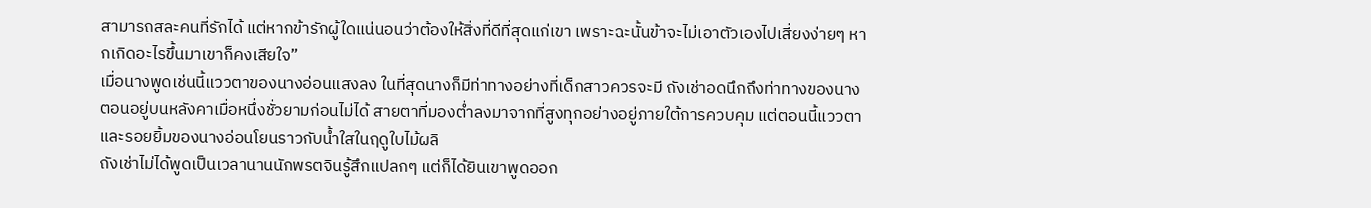สามารถสละคนที่รักได้ แต่หากข้ารักผู้ใดแน่นอนว่าต้องให้สิ่งที่ดีที่สุดแก่เขา เพราะฉะนั้นข้าจะไม่เอาตัวเองไปเสี่ยงง่ายๆ หากเกิดอะไรขึ้นมาเขาก็คงเสียใจ”
เมื่อนางพูดเช่นนี้แววตาของนางอ่อนแสงลง ในที่สุดนางก็มีท่าทางอย่างที่เด็กสาวควรจะมี ถังเช่าอดนึกถึงท่าทางของนางตอนอยู่บนหลังคาเมื่อหนึ่งชั่วยามก่อนไม่ได้ สายตาที่มองต่ำลงมาจากที่สูงทุกอย่างอยู่ภายใต้การควบคุม แต่ตอนนี้แววตา และรอยยิ้มของนางอ่อนโยนราวกับน้ำใสในฤดูใบไม้ผลิ
ถังเช่าไม่ได้พูดเป็นเวลานานนักพรตจินรู้สึกแปลกๆ แต่ก็ได้ยินเขาพูดออก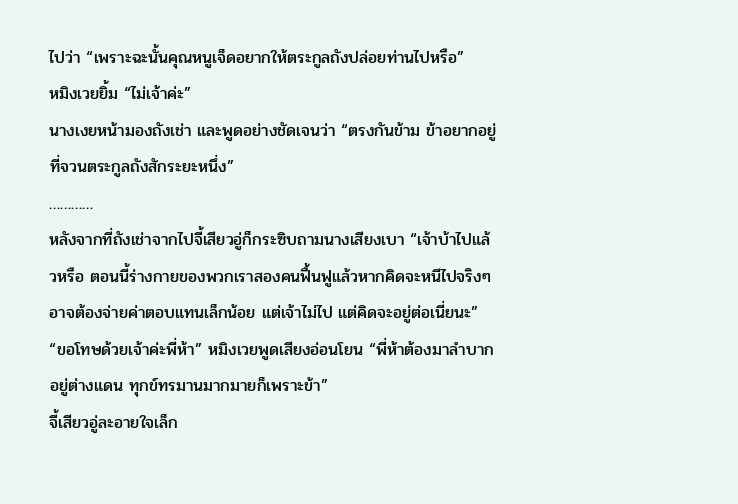ไปว่า “เพราะฉะนั้นคุณหนูเจ็ดอยากให้ตระกูลถังปล่อยท่านไปหรือ”
หมิงเวยยิ้ม “ไม่เจ้าค่ะ”
นางเงยหน้ามองถังเช่า และพูดอย่างชัดเจนว่า “ตรงกันข้าม ข้าอยากอยู่ที่จวนตระกูลถังสักระยะหนึ่ง”
…………
หลังจากที่ถังเช่าจากไปจี้เสียวอู่ก็กระซิบถามนางเสียงเบา “เจ้าบ้าไปแล้วหรือ ตอนนี้ร่างกายของพวกเราสองคนฟื้นฟูแล้วหากคิดจะหนีไปจริงๆ อาจต้องจ่ายค่าตอบแทนเล็กน้อย แต่เจ้าไม่ไป แต่คิดจะอยู่ต่อเนี่ยนะ”
“ขอโทษด้วยเจ้าค่ะพี่ห้า” หมิงเวยพูดเสียงอ่อนโยน “พี่ห้าต้องมาลำบากอยู่ต่างแดน ทุกข์ทรมานมากมายก็เพราะข้า”
จี้เสียวอู่ละอายใจเล็ก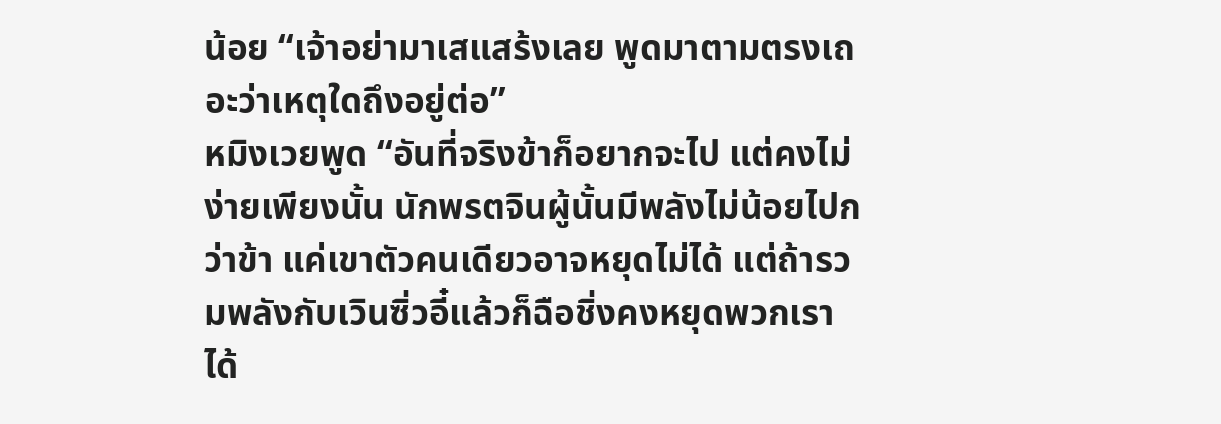น้อย “เจ้าอย่ามาเสแสร้งเลย พูดมาตามตรงเถอะว่าเหตุใดถึงอยู่ต่อ”
หมิงเวยพูด “อันที่จริงข้าก็อยากจะไป แต่คงไม่ง่ายเพียงนั้น นักพรตจินผู้นั้นมีพลังไม่น้อยไปกว่าข้า แค่เขาตัวคนเดียวอาจหยุดไม่ได้ แต่ถ้ารวมพลังกับเวินซิ่วอี๋แล้วก็ฉือชิ่งคงหยุดพวกเราได้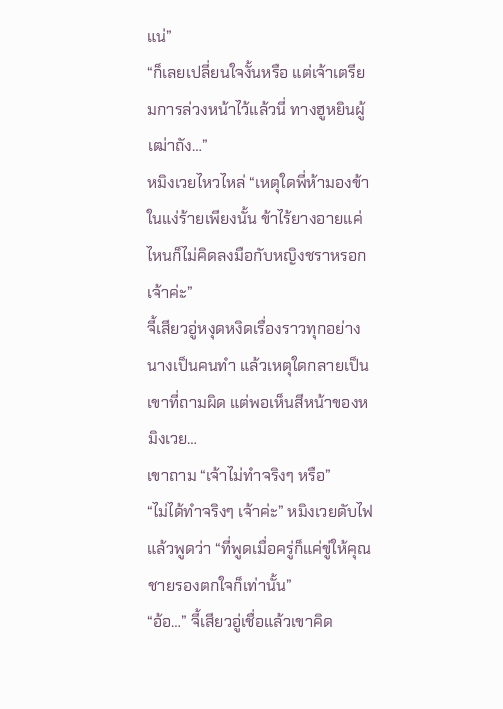แน่”
“ก็เลยเปลี่ยนใจงั้นหรือ แต่เจ้าเตรียมการล่วงหน้าไว้แล้วนี่ ทางฮูหยินผู้เฒ่าถัง…”
หมิงเวยไหวไหล่ “เหตุใดพี่ห้ามองข้าในแง่ร้ายเพียงนั้น ข้าไร้ยางอายแค่ไหนก็ไม่คิดลงมือกับหญิงชราหรอกเจ้าค่ะ”
จี้เสียวอู่หงุดหงิดเรื่องราวทุกอย่างนางเป็นคนทำ แล้วเหตุใดกลายเป็นเขาที่ถามผิด แต่พอเห็นสีหน้าของหมิงเวย…
เขาถาม “เจ้าไม่ทำจริงๆ หรือ”
“ไม่ได้ทำจริงๆ เจ้าค่ะ” หมิงเวยดับไฟแล้วพูดว่า “ที่พูดเมื่อครู่ก็แค่ขู่ให้คุณชายรองตกใจก็เท่านั้น”
“อ้อ…” จี้เสียวอู่เชื่อแล้วเขาคิด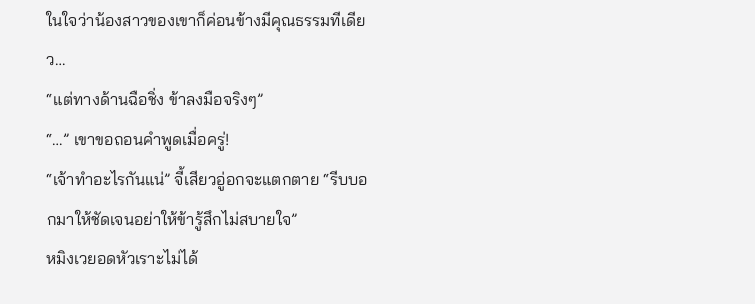ในใจว่าน้องสาวของเขาก็ค่อนข้างมีคุณธรรมทีเดียว…
“แต่ทางด้านฉือชิ่ง ข้าลงมือจริงๆ”
“…” เขาขอถอนคำพูดเมื่อครู่!
“เจ้าทำอะไรกันแน่” จี้เสียวอู่อกจะแตกตาย “รีบบอกมาให้ชัดเจนอย่าให้ข้ารู้สึกไม่สบายใจ”
หมิงเวยอดหัวเราะไม่ได้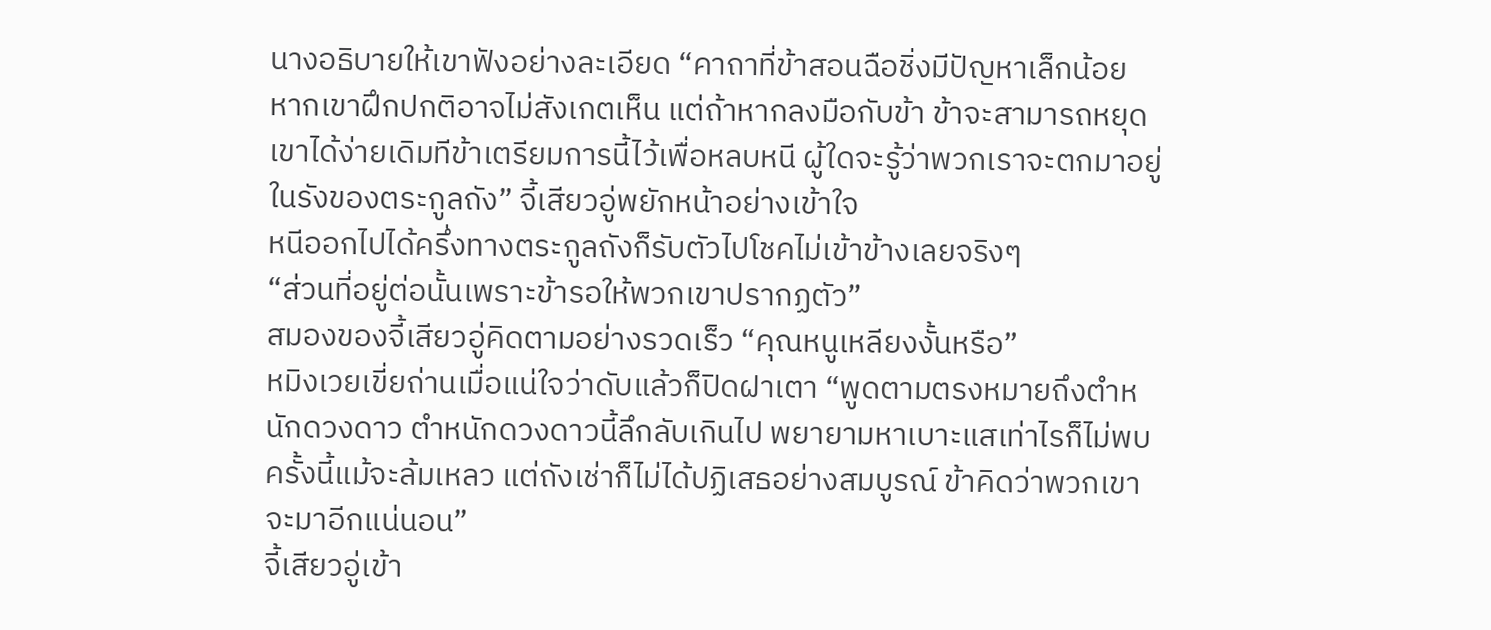นางอธิบายให้เขาฟังอย่างละเอียด “คาถาที่ข้าสอนฉือชิ่งมีปัญหาเล็กน้อย หากเขาฝึกปกติอาจไม่สังเกตเห็น แต่ถ้าหากลงมือกับข้า ข้าจะสามารถหยุดเขาได้ง่ายเดิมทีข้าเตรียมการนี้ไว้เพื่อหลบหนี ผู้ใดจะรู้ว่าพวกเราจะตกมาอยู่ในรังของตระกูลถัง” จี้เสียวอู่พยักหน้าอย่างเข้าใจ
หนีออกไปได้ครึ่งทางตระกูลถังก็รับตัวไปโชคไม่เข้าข้างเลยจริงๆ
“ส่วนที่อยู่ต่อนั้นเพราะข้ารอให้พวกเขาปรากฏตัว”
สมองของจี้เสียวอู่คิดตามอย่างรวดเร็ว “คุณหนูเหลียงงั้นหรือ”
หมิงเวยเขี่ยถ่านเมื่อแน่ใจว่าดับแล้วก็ปิดฝาเตา “พูดตามตรงหมายถึงตำหนักดวงดาว ตำหนักดวงดาวนี้ลึกลับเกินไป พยายามหาเบาะแสเท่าไรก็ไม่พบ ครั้งนี้แม้จะล้มเหลว แต่ถังเช่าก็ไม่ได้ปฏิเสธอย่างสมบูรณ์ ข้าคิดว่าพวกเขาจะมาอีกแน่นอน”
จี้เสียวอู่เข้า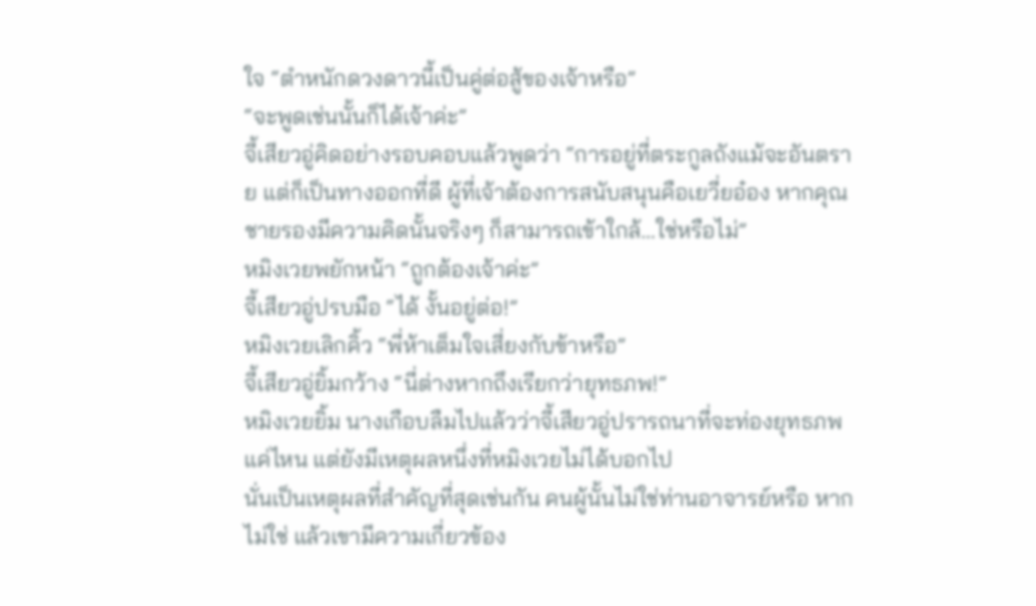ใจ “ตำหนักดวงดาวนี้เป็นคู่ต่อสู้ของเจ้าหรือ”
“จะพูดเช่นนั้นก็ได้เจ้าค่ะ”
จี้เสียวอู่คิดอย่างรอบคอบแล้วพูดว่า “การอยู่ที่ตระกูลถังแม้จะอันตราย แต่ก็เป็นทางออกที่ดี ผู้ที่เจ้าต้องการสนับสนุนคือเยวี่ยอ๋อง หากคุณชายรองมีความคิดนั้นจริงๆ ก็สามารถเข้าใกล้…ใช่หรือไม่”
หมิงเวยพยักหน้า “ถูกต้องเจ้าค่ะ”
จี้เสียวอู่ปรบมือ “ได้ งั้นอยู่ต่อ!”
หมิงเวยเลิกคิ้ว “พี่ห้าเต็มใจเสี่ยงกับข้าหรือ”
จี้เสียวอู่ยิ้มกว้าง “นี่ต่างหากถึงเรียกว่ายุทธภพ!”
หมิงเวยยิ้ม นางเกือบลืมไปแล้วว่าจี้เสียวอู่ปรารถนาที่จะท่องยุทธภพแค่ไหน แต่ยังมีเหตุผลหนึ่งที่หมิงเวยไม่ได้บอกไป
นั่นเป็นเหตุผลที่สำคัญที่สุดเช่นกัน คนผู้นั้นไม่ใช่ท่านอาจารย์หรือ หากไม่ใช่ แล้วเขามีความเกี่ยวข้อง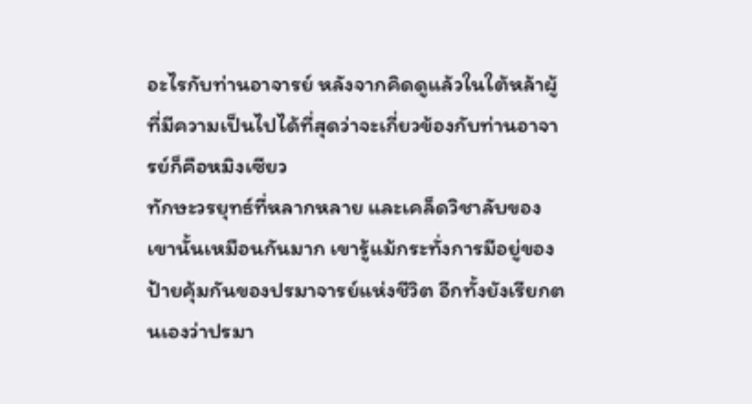อะไรกับท่านอาจารย์ หลังจากคิดดูแล้วในใต้หล้าผู้ที่มีความเป็นไปได้ที่สุดว่าจะเกี่ยวข้องกับท่านอาจารย์ก็คือหมิงเซียว
ทักษะวรยุทธ์ที่หลากหลาย และเคล็ดวิชาลับของเขานั้นเหมือนกันมาก เขารู้แม้กระทั่งการมีอยู่ของป้ายคุ้มกันของปรมาจารย์แห่งชีวิต อีกทั้งยังเรียกตนเองว่าปรมา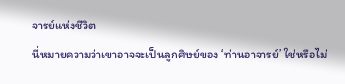จารย์แห่งชีวิต
นี่หมายความว่าเขาอาจจะเป็นลูกศิษย์ของ ‘ท่านอาจารย์’ ใช่หรือไม่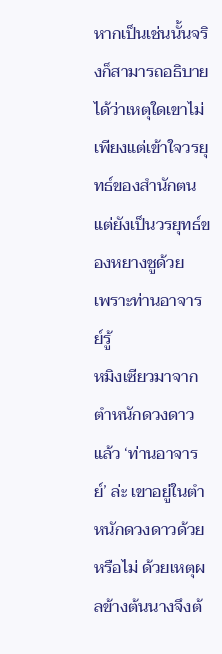หากเป็นเช่นนั้นจริงก็สามารถอธิบายได้ว่าเหตุใดเขาไม่เพียงแต่เข้าใจวรยุทธ์ของสำนักตน แต่ยังเป็นวรยุทธ์ของหยางชูด้วย
เพราะท่านอาจารย์รู้
หมิงเซียวมาจากตำหนักดวงดาวแล้ว ‘ท่านอาจารย์’ ล่ะ เขาอยู่ในตำหนักดวงดาวด้วยหรือไม่ ด้วยเหตุผลข้างต้นนางจึงต้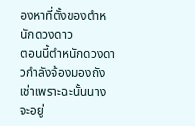องหาที่ตั้งของตำหนักดวงดาว
ตอนนี้ตำหนักดวงดาวกำลังจ้องมองถังเช่าเพราะฉะนั้นนางจะอยู่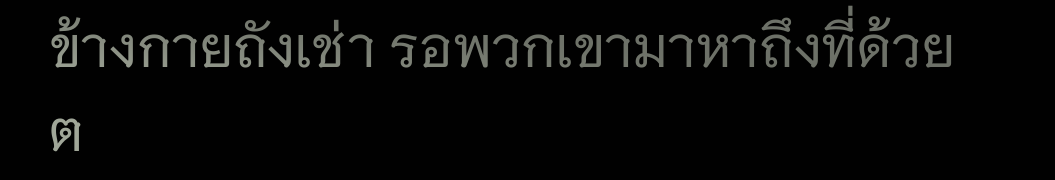ข้างกายถังเช่า รอพวกเขามาหาถึงที่ด้วยต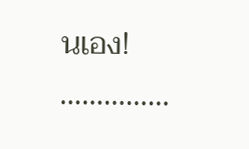นเอง!
……………